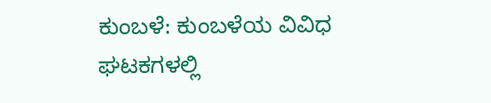ಕುಂಬಳೆ: ಕುಂಬಳೆಯ ವಿವಿಧ ಘಟಕಗಳಲ್ಲಿ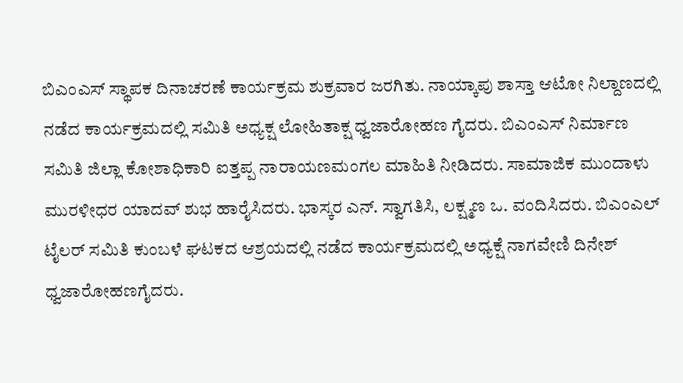ಬಿಎಂಎಸ್ ಸ್ಥಾಪಕ ದಿನಾಚರಣೆ ಕಾರ್ಯಕ್ರಮ ಶುಕ್ರವಾರ ಜರಗಿತು. ನಾಯ್ಕಾಪು ಶಾಸ್ತಾ ಆಟೋ ನಿಲ್ದಾಣದಲ್ಲಿ ನಡೆದ ಕಾರ್ಯಕ್ರಮದಲ್ಲಿ ಸಮಿತಿ ಅಧ್ಯಕ್ಷ ಲೋಹಿತಾಕ್ಷ ಧ್ವಜಾರೋಹಣ ಗೈದರು. ಬಿಎಂಎಸ್ ನಿರ್ಮಾಣ ಸಮಿತಿ ಜಿಲ್ಲಾ ಕೋಶಾಧಿಕಾರಿ ಐತ್ತಪ್ಪ ನಾರಾಯಣಮಂಗಲ ಮಾಹಿತಿ ನೀಡಿದರು. ಸಾಮಾಜಿಕ ಮುಂದಾಳು ಮುರಳೀಧರ ಯಾದವ್ ಶುಭ ಹಾರೈಸಿದರು. ಭಾಸ್ಕರ ಎನ್. ಸ್ವಾಗತಿಸಿ, ಲಕ್ಷ್ಮಣ ಒ. ವಂದಿಸಿದರು. ಬಿಎಂಎಲ್ ಟೈಲರ್ ಸಮಿತಿ ಕುಂಬಳೆ ಘಟಕದ ಆಶ್ರಯದಲ್ಲಿ ನಡೆದ ಕಾರ್ಯಕ್ರಮದಲ್ಲಿ ಅಧ್ಯಕ್ಷೆ ನಾಗವೇಣಿ ದಿನೇಶ್ ಧ್ವಜಾರೋಹಣಗೈದರು.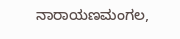ನಾರಾಯಣಮಂಗಲ,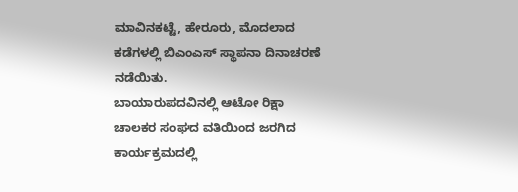ಮಾವಿನಕಟ್ಟೆ, ಹೇರೂರು, ಮೊದಲಾದ ಕಡೆಗಳಲ್ಲಿ ಬಿಎಂಎಸ್ ಸ್ಥಾಪನಾ ದಿನಾಚರಣೆ ನಡೆಯಿತು.
ಬಾಯಾರುಪದವಿನಲ್ಲಿ ಆಟೋ ರಿಕ್ಷಾ ಚಾಲಕರ ಸಂಘದ ವತಿಯಿಂದ ಜರಗಿದ ಕಾರ್ಯಕ್ರಮದಲ್ಲಿ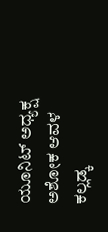ಯೂನಿಟ್ ಅಧ್ಯಕ್ಷ ಅಶೋಕ ಆವಳ ಕಲ್ಲಡ್ಕ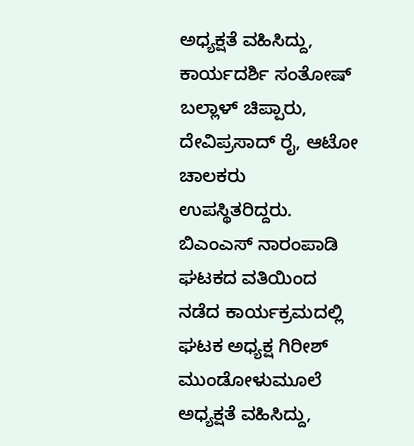ಅಧ್ಯಕ್ಷತೆ ವಹಿಸಿದ್ದು, ಕಾರ್ಯದರ್ಶಿ ಸಂತೋಷ್ ಬಲ್ಲಾಳ್ ಚಿಪ್ಪಾರು, ದೇವಿಪ್ರಸಾದ್ ರೈ, ಆಟೋ ಚಾಲಕರು ಉಪಸ್ಥಿತರಿದ್ದರು.
ಬಿಎಂಎಸ್ ನಾರಂಪಾಡಿ ಘಟಕದ ವತಿಯಿಂದ ನಡೆದ ಕಾರ್ಯಕ್ರಮದಲ್ಲಿ ಘಟಕ ಅಧ್ಯಕ್ಷ ಗಿರೀಶ್ ಮುಂಡೋಳುಮೂಲೆ ಅಧ್ಯಕ್ಷತೆ ವಹಿಸಿದ್ದು,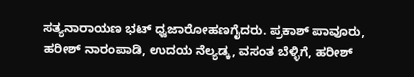ಸತ್ಯನಾರಾಯಣ ಭಟ್ ಧ್ವಜಾರೋಹಣಗೈದರು. ಪ್ರಕಾಶ್ ಪಾವೂರು, ಹರೀಶ್ ನಾರಂಪಾಡಿ, ಉದಯ ನೆಲ್ಯಡ್ಕ, ವಸಂತ ಬೆಳ್ಳಿಗೆ, ಹರೀಶ್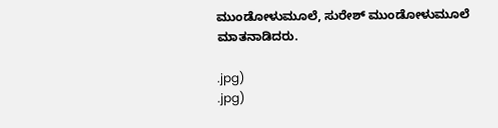ಮುಂಡೋಳುಮೂಲೆ, ಸುರೇಶ್ ಮುಂಡೋಳುಮೂಲೆ ಮಾತನಾಡಿದರು.

.jpg)
.jpg)